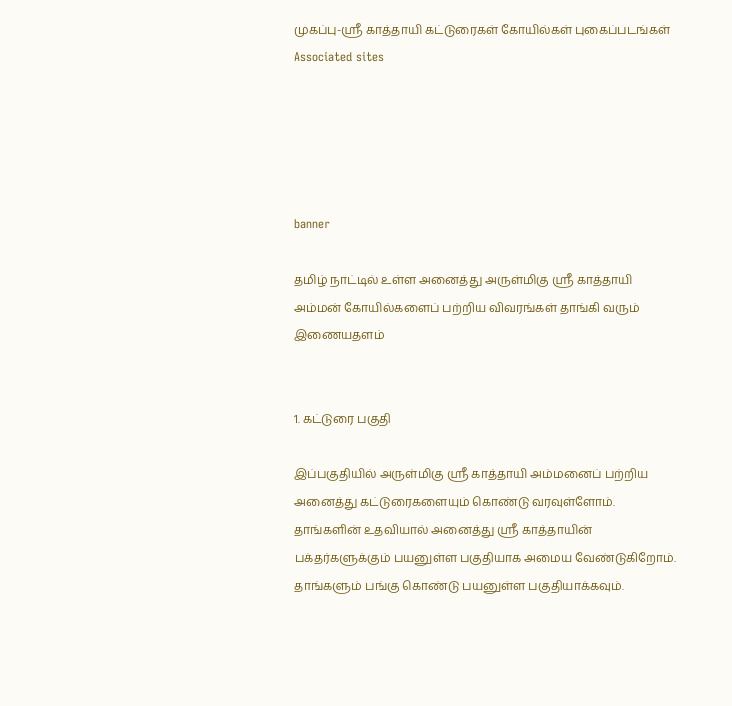முகப்பு-ஸ்ரீ காத்தாயி கட்டுரைகள் கோயில்கள் புகைப்படங்கள் Associated sites





banner

தமிழ் நாட்டில் உள்ள அனைத்து அருள்மிகு ஸ்ரீ காத்தாயி அம்மன் கோயில்களைப் பற்றிய விவரங்கள் தாங்கி வரும் இணையதளம்


1. கட்டுரை பகுதி

இப்பகுதியில் அருள்மிகு ஸ்ரீ காத்தாயி அம்மனைப் பற்றிய அனைத்து கட்டுரைகளையும் கொண்டு வரவுள்ளோம். தாங்களின் உதவியால் அனைத்து ஸ்ரீ காத்தாயின் பக்தர்களுக்கும் பயனுள்ள பகுதியாக அமைய வேண்டுகிறோம். தாங்களும் பங்கு கொண்டு பயனுள்ள பகுதியாக்கவும்.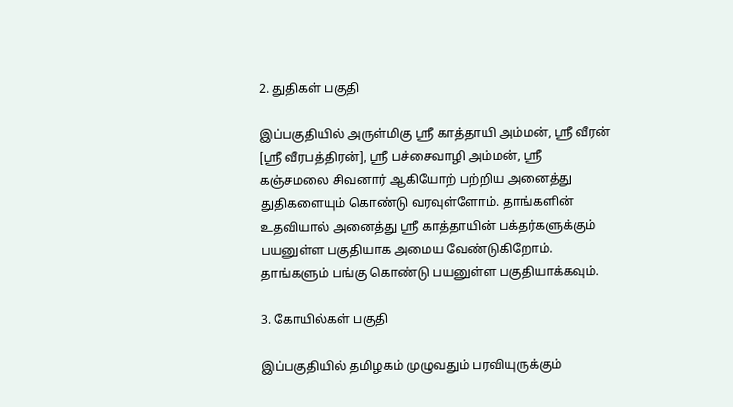2. துதிகள் பகுதி

இப்பகுதியில் அருள்மிகு ஸ்ரீ காத்தாயி அம்மன், ஸ்ரீ வீரன் [ஸ்ரீ வீரபத்திரன்], ஸ்ரீ பச்சைவாழி அம்மன், ஸ்ரீ கஞ்சமலை சிவனார் ஆகியோற் பற்றிய அனைத்து துதிகளையும் கொண்டு வரவுள்ளோம். தாங்களின் உதவியால் அனைத்து ஸ்ரீ காத்தாயின் பக்தர்களுக்கும் பயனுள்ள பகுதியாக அமைய வேண்டுகிறோம். தாங்களும் பங்கு கொண்டு பயனுள்ள பகுதியாக்கவும்.

3. கோயில்கள் பகுதி

இப்பகுதியில் தமிழகம் முழுவதும் பரவியுருக்கும்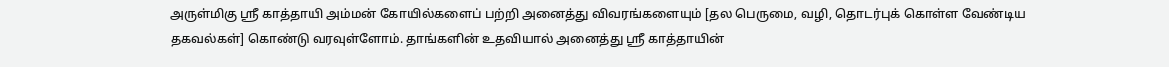அருள்மிகு ஸ்ரீ காத்தாயி அம்மன் கோயில்களைப் பற்றி அனைத்து விவரங்களையும் [தல பெருமை, வழி, தொடர்புக் கொள்ள வேண்டிய தகவல்கள்] கொண்டு வரவுள்ளோம். தாங்களின் உதவியால் அனைத்து ஸ்ரீ காத்தாயின்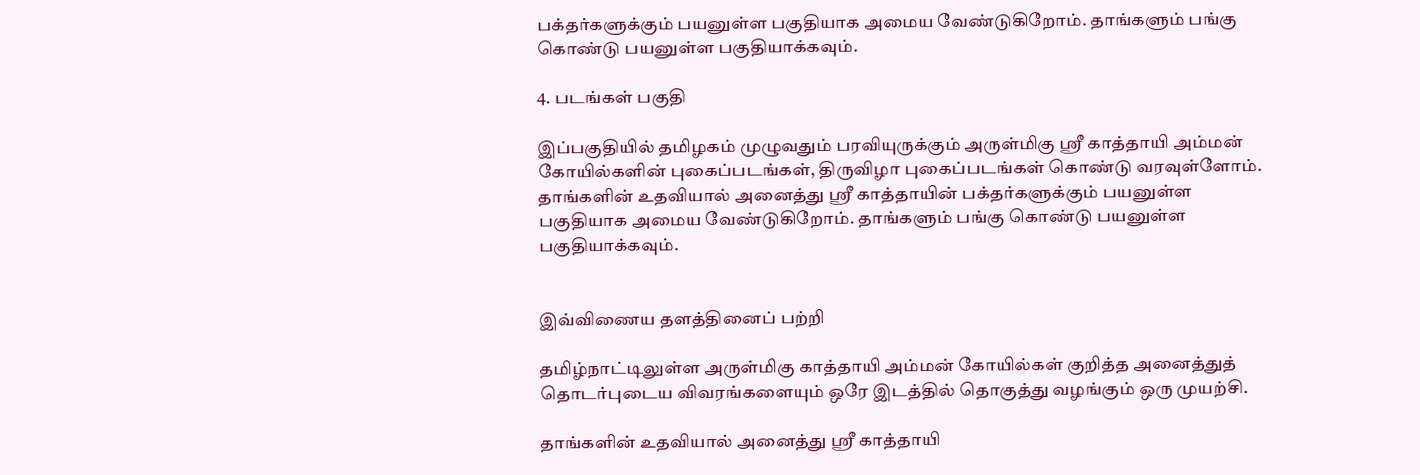பக்தர்களுக்கும் பயனுள்ள பகுதியாக அமைய வேண்டுகிறோம். தாங்களும் பங்கு கொண்டு பயனுள்ள பகுதியாக்கவும்.

4. படங்கள் பகுதி

இப்பகுதியில் தமிழகம் முழுவதும் பரவியுருக்கும் அருள்மிகு ஸ்ரீ காத்தாயி அம்மன் கோயில்களின் புகைப்படங்கள், திருவிழா புகைப்படங்கள் கொண்டு வரவுள்ளோம். தாங்களின் உதவியால் அனைத்து ஸ்ரீ காத்தாயின் பக்தர்களுக்கும் பயனுள்ள பகுதியாக அமைய வேண்டுகிறோம். தாங்களும் பங்கு கொண்டு பயனுள்ள பகுதியாக்கவும்.


இவ்விணைய தளத்தினைப் பற்றி

தமிழ்நாட்டிலுள்ள அருள்மிகு காத்தாயி அம்மன் கோயில்கள் குறித்த அனைத்துத் தொடர்புடைய விவரங்களையும் ஒரே இடத்தில் தொகுத்து வழங்கும் ஒரு முயற்சி.

தாங்களின் உதவியால் அனைத்து ஸ்ரீ காத்தாயி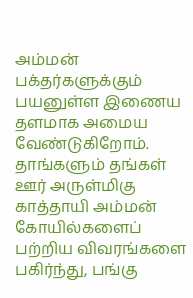அம்மன் பக்தர்களுக்கும் பயனுள்ள இணைய தளமாக அமைய வேண்டுகிறோம். தாங்களும் தங்கள் ஊர் அருள்மிகு காத்தாயி அம்மன் கோயில்களைப் பற்றிய விவரங்களை பகிர்ந்து, பங்கு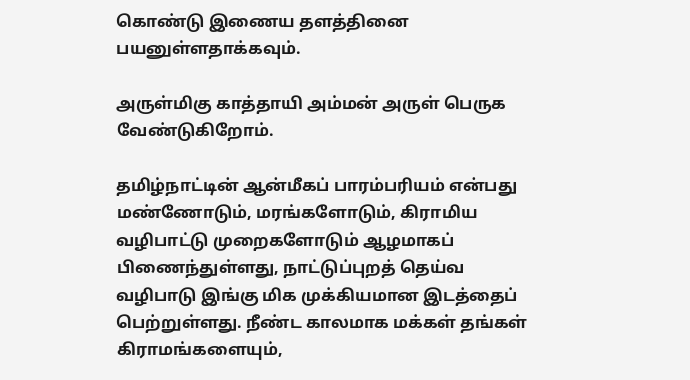கொண்டு இணைய தளத்தினை பயனுள்ளதாக்கவும்.

அருள்மிகு காத்தாயி அம்மன் அருள் பெருக வேண்டுகிறோம்.

தமிழ்நாட்டின் ஆன்மீகப் பாரம்பரியம் என்பது மண்ணோடும், மரங்களோடும், கிராமிய வழிபாட்டு முறைகளோடும் ஆழமாகப் பிணைந்துள்ளது, நாட்டுப்புறத் தெய்வ வழிபாடு இங்கு மிக முக்கியமான இடத்தைப் பெற்றுள்ளது. நீண்ட காலமாக மக்கள் தங்கள் கிராமங்களையும்,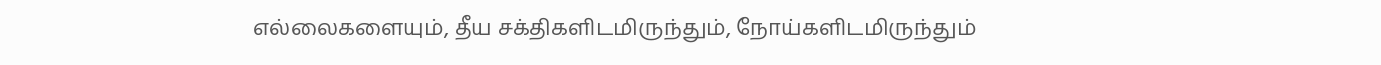எல்லைகளையும், தீய சக்திகளிடமிருந்தும், நோய்களிடமிருந்தும்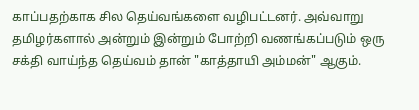காப்பதற்காக சில தெய்வங்களை வழிபட்டனர். அவ்வாறு தமிழர்களால் அன்றும் இன்றும் போற்றி வணங்கப்படும் ஒரு சக்தி வாய்ந்த தெய்வம் தான் "காத்தாயி அம்மன்" ஆகும்.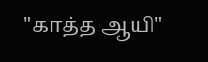"காத்த ஆயி"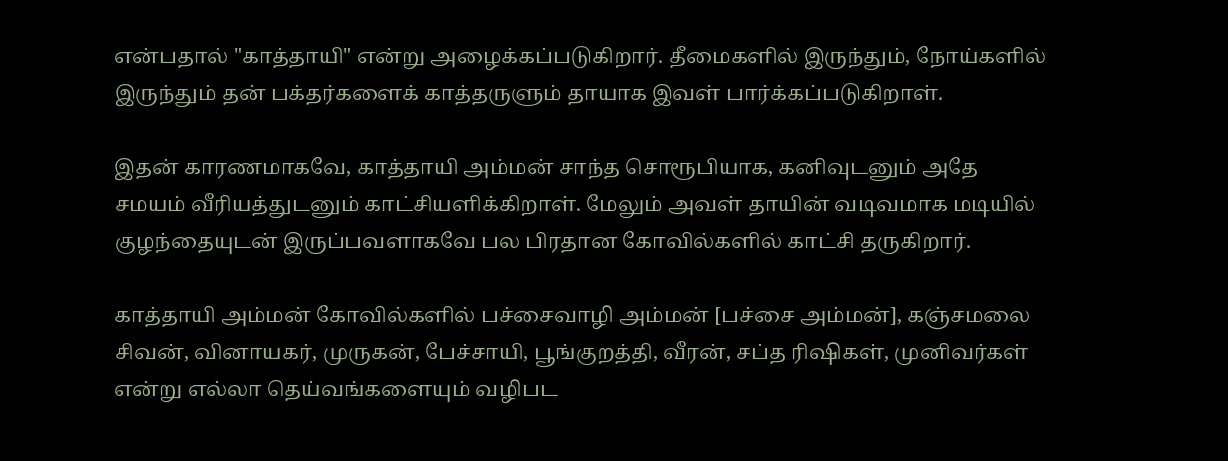என்பதால் "காத்தாயி" என்று அழைக்கப்படுகிறார். தீமைகளில் இருந்தும், நோய்களில் இருந்தும் தன் பக்தர்களைக் காத்தருளும் தாயாக இவள் பார்க்கப்படுகிறாள்.

இதன் காரணமாகவே, காத்தாயி அம்மன் சாந்த சொரூபியாக, கனிவுடனும் அதே சமயம் வீரியத்துடனும் காட்சியளிக்கிறாள். மேலும் அவள் தாயின் வடிவமாக மடியில் குழந்தையுடன் இருப்பவளாகவே பல பிரதான கோவில்களில் காட்சி தருகிறார்.

காத்தாயி அம்மன் கோவில்களில் பச்சைவாழி அம்மன் [பச்சை அம்மன்], கஞ்சமலை சிவன், வினாயகர், முருகன், பேச்சாயி, பூங்குறத்தி, வீரன், சப்த ரிஷிகள், முனிவர்கள் என்று எல்லா தெய்வங்களையும் வழிபட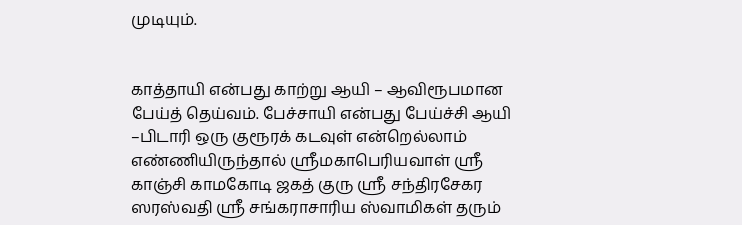முடியும்.


காத்தாயி என்பது காற்று ஆயி – ஆவிரூபமான பேய்த் தெய்வம். பேச்சாயி என்பது பேய்ச்சி ஆயி –பிடாரி ஒரு குரூரக் கடவுள் என்றெல்லாம் எண்ணியிருந்தால் ஸ்ரீமகாபெரியவாள் ஸ்ரீ காஞ்சி காமகோடி ஜகத் குரு ஸ்ரீ சந்திரசேகர ஸரஸ்வதி ஸ்ரீ சங்கராசாரிய ஸ்வாமிகள் தரும்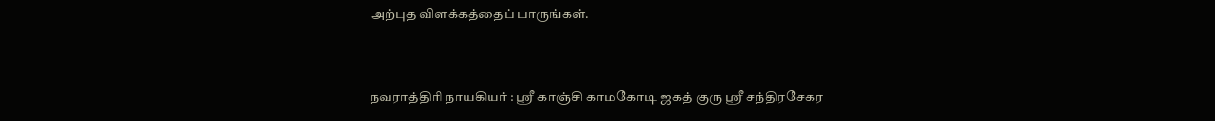அற்புத விளக்கத்தைப் பாருங்கள்.


நவராத்திரி நாயகியர் : ஸ்ரீ காஞ்சி காமகோடி ஜகத் குரு ஸ்ரீ சந்திரசேகர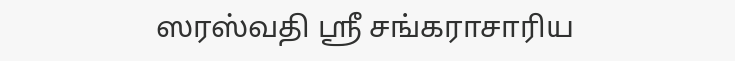ஸரஸ்வதி ஸ்ரீ சங்கராசாரிய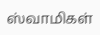ஸ்வாமிகள்